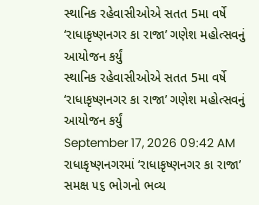સ્થાનિક રહેવાસીઓએ સતત 5મા વર્ષે ‘રાધાકૃષ્ણનગર કા રાજા’ ગણેશ મહોત્સવનું આયોજન કર્યું
સ્થાનિક રહેવાસીઓએ સતત 5મા વર્ષે ‘રાધાકૃષ્ણનગર કા રાજા’ ગણેશ મહોત્સવનું આયોજન કર્યું
September 17, 2026 09:42 AM
રાધાકૃષ્ણનગરમાં ‘રાધાકૃષ્ણનગર કા રાજા’ સમક્ષ ૫૬ ભોગનો ભવ્ય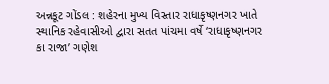અન્નકૂટ ગોંડલ : શહેરના મુખ્ય વિસ્તાર રાધાકૃષ્ણનગર ખાતે સ્થાનિક રહેવાસીઓ દ્વારા સતત પાંચમા વર્ષે ‘રાધાકૃષ્ણનગર કા રાજા’ ગણેશ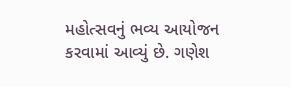મહોત્સવનું ભવ્ય આયોજન કરવામાં આવ્યું છે. ગણેશ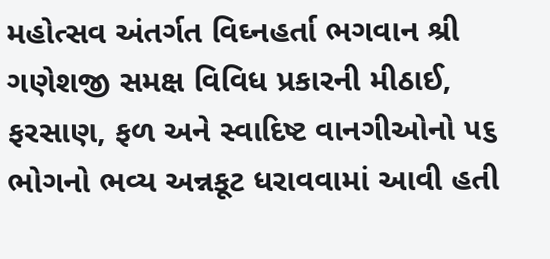મહોત્સવ અંતર્ગત વિઘ્નહર્તા ભગવાન શ્રી ગણેશજી સમક્ષ વિવિધ પ્રકારની મીઠાઈ, ફરસાણ, ફળ અને સ્વાદિષ્ટ વાનગીઓનો ૫૬ ભોગનો ભવ્ય અન્નકૂટ ધરાવવામાં આવી હતી